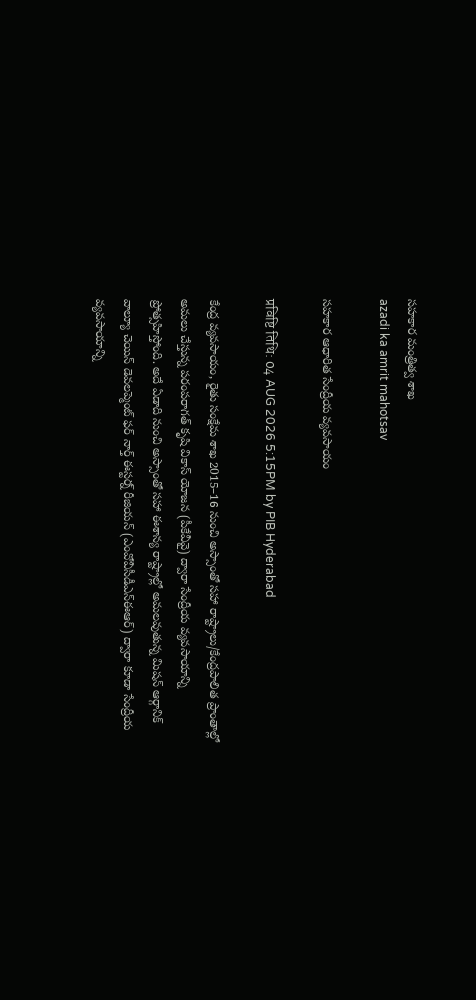సహకార మంత్రిత్వ శాఖ
azadi ka amrit mahotsav

సహకార ఆధారిత సేంద్రీయ వ్యవసాయం

प्रविष्टि तिथि: 04 AUG 2026 5:15PM by PIB Hyderabad

కేంద్ర వ్యవసాయం, రైతు సంక్షేమ శాఖ 2015–16 నుంచి అస్సాంతో సహా రాష్ట్రాలు/కేంద్రపాలిత ప్రాంతాల్లో అమలు చేస్తున్న పరంపరాగత్ కృషి వికాస్ యోజన (పీకేవీవై) ద్వారా సేంద్రీయ వ్యవసాయాన్ని ప్రోత్సహిస్తోంది. అదే ఏడాది నుంచి అస్సాంతో సహా ఈశాన్య రాష్ట్రాల్లో అమలవుతున్న మిషన్ ఆర్గానిక్ వాల్యూ చెయిన్ డెవలప్మెంట్ ఫర్ నార్త్ ఈస్టర్న్ రీజియన్ (ఎంవోవీసీడీఎన్ఈఆర్) ద్వారా కూడా సేంద్రీయ వ్యవసాయాన్ని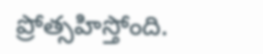ప్రోత్సహిస్తోంది.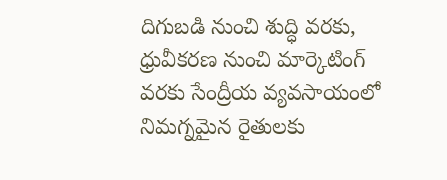దిగుబడి నుంచి శుద్ధి వరకు, ధ్రువీకరణ నుంచి మార్కెటింగ్ వరకు సేంద్రీయ వ్యవసాయంలో నిమగ్నమైన రైతులకు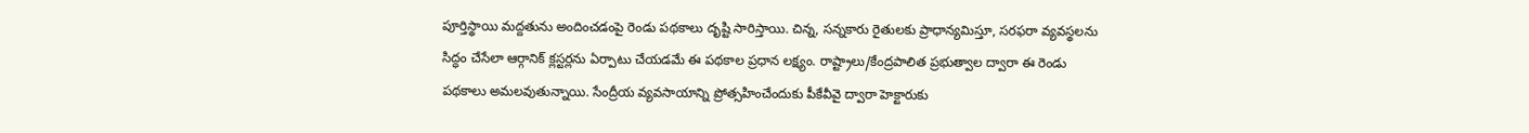పూర్తిస్థాయి మద్దతును అందించడంపై రెండు పథకాలు దృష్టి సారిస్తాయి. చిన్న, సన్నకారు రైతులకు ప్రాధాన్యమిస్తూ, సరఫరా వ్యవస్థలను సిద్ధం చేసేలా ఆర్గానిక్ క్లస్టర్లను ఏర్పాటు చేయడమే ఈ పథకాల ప్రధాన లక్ష్యం. రాష్ట్రాలు/కేంద్రపాలిత ప్రభుత్వాల ద్వారా ఈ రెండు పథకాలు అమలవుతున్నాయి. సేంద్రీయ వ్యవసాయాన్ని ప్రోత్సహించేందుకు పీకేవీవై ద్వారా హెక్టారుకు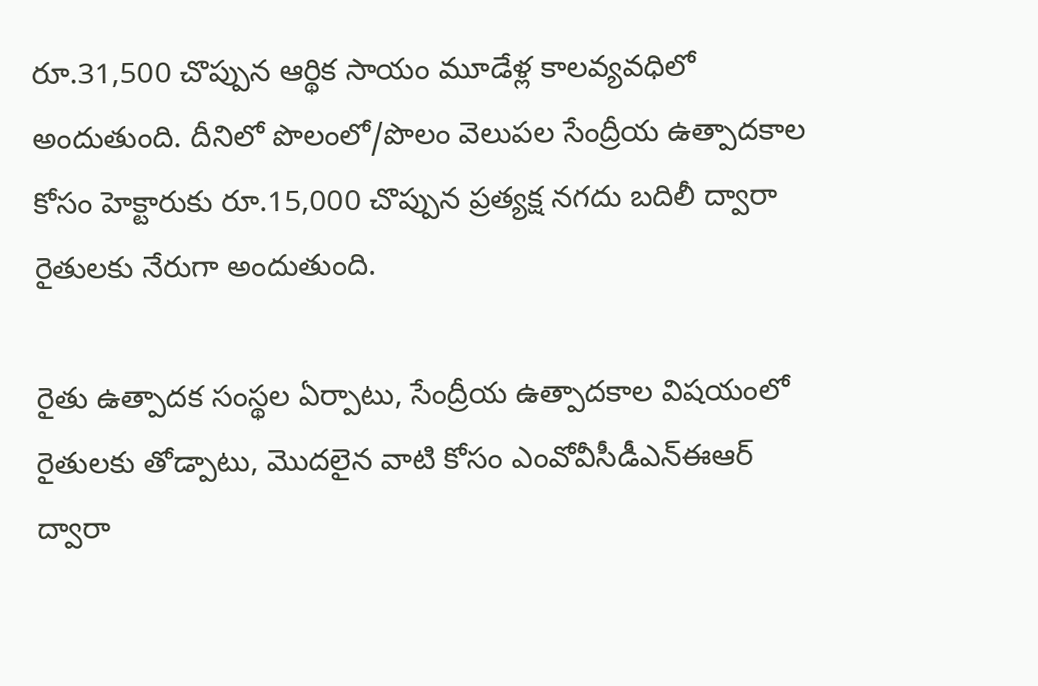రూ.31,500 చొప్పున ఆర్థిక సాయం మూడేళ్ల కాలవ్యవధిలో అందుతుంది. దీనిలో పొలంలో/పొలం వెలుపల సేంద్రీయ ఉత్పాదకాల కోసం హెక్టారుకు రూ.15,000 చొప్పున ప్రత్యక్ష నగదు బదిలీ ద్వారా రైతులకు నేరుగా అందుతుంది.

రైతు ఉత్పాదక సంస్థల ఏర్పాటు, సేంద్రీయ ఉత్పాదకాల విషయంలో రైతులకు తోడ్పాటు, మొదలైన వాటి కోసం ఎంవోవీసీడీఎన్ఈఆర్ ద్వారా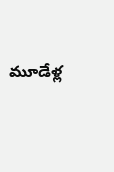మూడేళ్ల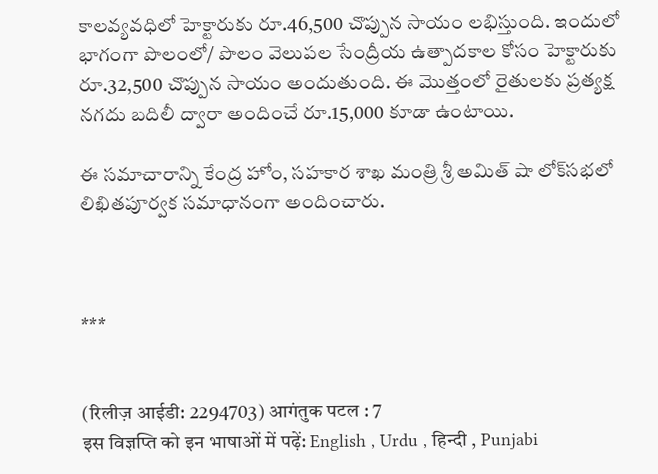కాలవ్యవధిలో హెక్టారుకు రూ.46,500 చొప్పున సాయం లభిస్తుంది. ఇందులో భాగంగా పొలంలో/ పొలం వెలుపల సేంద్రీయ ఉత్పాదకాల కోసం హెక్టారుకు రూ.32,500 చొప్పున సాయం అందుతుంది. ఈ మొత్తంలో రైతులకు ప్రత్యక్ష నగదు బదిలీ ద్వారా అందించే రూ.15,000 కూడా ఉంటాయి.

ఈ సమాచారాన్ని కేంద్ర హోం, సహకార శాఖ మంత్రి శ్రీ అమిత్ షా లోక్‌సభలో లిఖితపూర్వక సమాధానంగా అందించారు.



***


(रिलीज़ आईडी: 2294703) आगंतुक पटल : 7
इस विज्ञप्ति को इन भाषाओं में पढ़ें: English , Urdu , हिन्दी , Punjabi